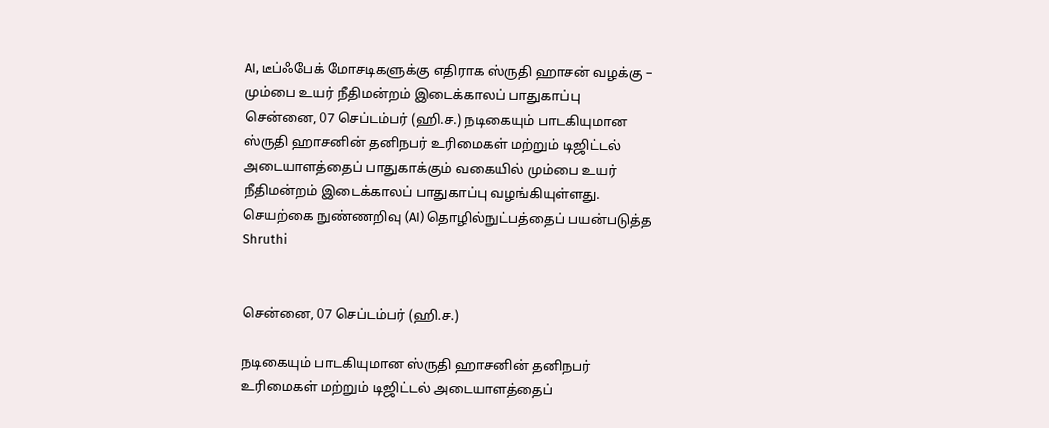AI, டீப்ஃபேக் மோசடிகளுக்கு எதிராக ஸ்ருதி ஹாசன் வழக்கு – மும்பை உயர் நீதிமன்றம் இடைக்காலப் பாதுகாப்பு
சென்னை, 07 செப்டம்பர் (ஹி.ச.) நடிகையும் பாடகியுமான ஸ்ருதி ஹாசனின் தனிநபர் உரிமைகள் மற்றும் டிஜிட்டல் அடையாளத்தைப் பாதுகாக்கும் வகையில் மும்பை உயர் நீதிமன்றம் இடைக்காலப் பாதுகாப்பு வழங்கியுள்ளது. செயற்கை நுண்ணறிவு (AI) தொழில்நுட்பத்தைப் பயன்படுத்த
Shruthi


சென்னை, 07 செப்டம்பர் (ஹி.ச.)

நடிகையும் பாடகியுமான ஸ்ருதி ஹாசனின் தனிநபர் உரிமைகள் மற்றும் டிஜிட்டல் அடையாளத்தைப்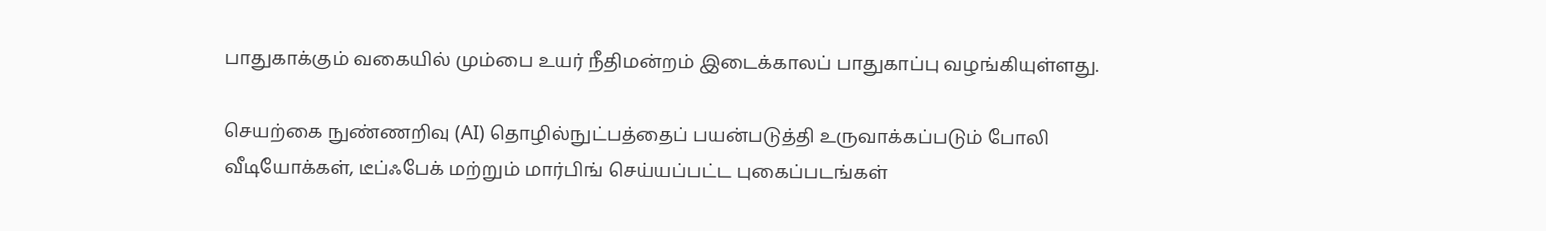பாதுகாக்கும் வகையில் மும்பை உயர் நீதிமன்றம் இடைக்காலப் பாதுகாப்பு வழங்கியுள்ளது.

செயற்கை நுண்ணறிவு (AI) தொழில்நுட்பத்தைப் பயன்படுத்தி உருவாக்கப்படும் போலி வீடியோக்கள், டீப்ஃபேக் மற்றும் மார்பிங் செய்யப்பட்ட புகைப்படங்கள்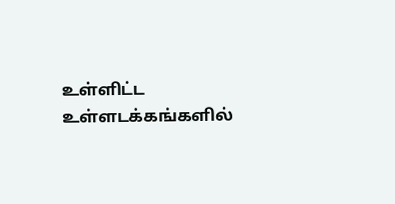உள்ளிட்ட உள்ளடக்கங்களில்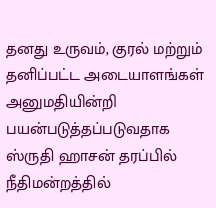தனது உருவம், குரல் மற்றும் தனிப்பட்ட அடையாளங்கள் அனுமதியின்றி பயன்படுத்தப்படுவதாக ஸ்ருதி ஹாசன் தரப்பில் நீதிமன்றத்தில்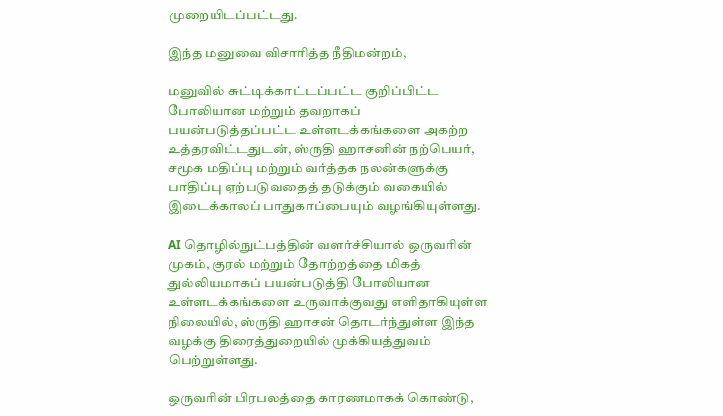முறையிடப்பட்டது.

இந்த மனுவை விசாரித்த நீதிமன்றம்,

மனுவில் சுட்டிக்காட்டப்பட்ட குறிப்பிட்ட போலியான மற்றும் தவறாகப் பயன்படுத்தப்பட்ட உள்ளடக்கங்களை அகற்ற உத்தரவிட்டதுடன், ஸ்ருதி ஹாசனின் நற்பெயர், சமூக மதிப்பு மற்றும் வர்த்தக நலன்களுக்கு பாதிப்பு ஏற்படுவதைத் தடுக்கும் வகையில் இடைக்காலப் பாதுகாப்பையும் வழங்கியுள்ளது.

AI தொழில்நுட்பத்தின் வளர்ச்சியால் ஒருவரின் முகம், குரல் மற்றும் தோற்றத்தை மிகத் துல்லியமாகப் பயன்படுத்தி போலியான உள்ளடக்கங்களை உருவாக்குவது எளிதாகியுள்ள நிலையில், ஸ்ருதி ஹாசன் தொடர்ந்துள்ள இந்த வழக்கு திரைத்துறையில் முக்கியத்துவம் பெற்றுள்ளது.

ஒருவரின் பிரபலத்தை காரணமாகக் கொண்டு,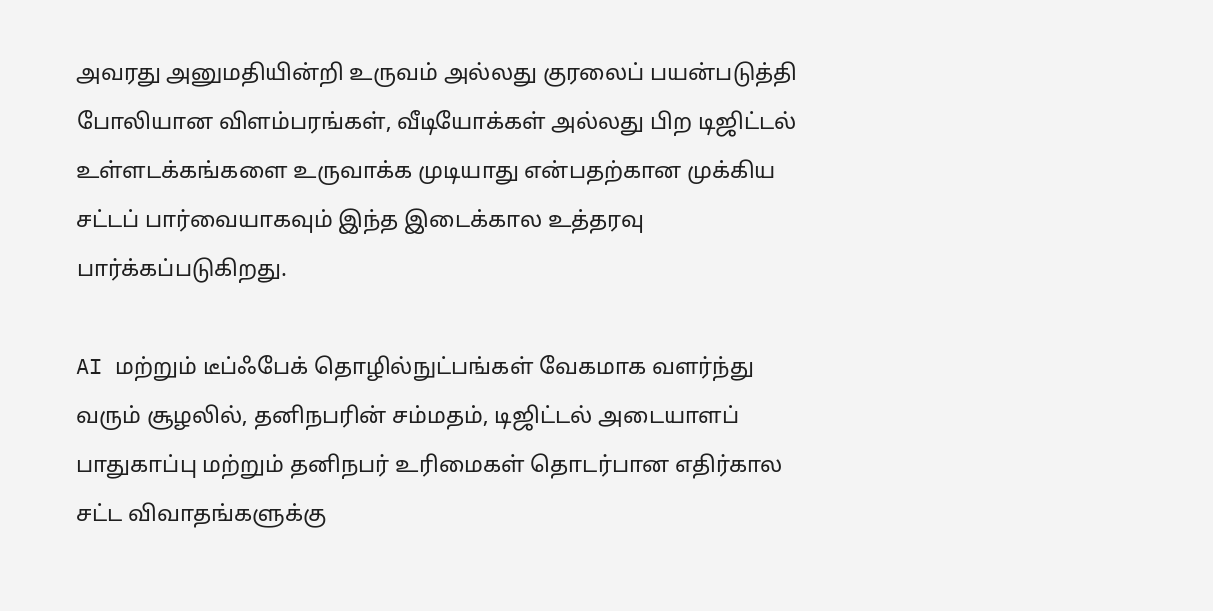அவரது அனுமதியின்றி உருவம் அல்லது குரலைப் பயன்படுத்தி போலியான விளம்பரங்கள், வீடியோக்கள் அல்லது பிற டிஜிட்டல் உள்ளடக்கங்களை உருவாக்க முடியாது என்பதற்கான முக்கிய சட்டப் பார்வையாகவும் இந்த இடைக்கால உத்தரவு பார்க்கப்படுகிறது.

AI மற்றும் டீப்ஃபேக் தொழில்நுட்பங்கள் வேகமாக வளர்ந்து வரும் சூழலில், தனிநபரின் சம்மதம், டிஜிட்டல் அடையாளப் பாதுகாப்பு மற்றும் தனிநபர் உரிமைகள் தொடர்பான எதிர்கால சட்ட விவாதங்களுக்கு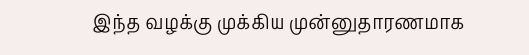இந்த வழக்கு முக்கிய முன்னுதாரணமாக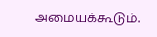அமையக்கூடும்.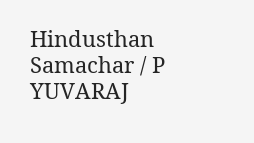Hindusthan Samachar / P YUVARAJ